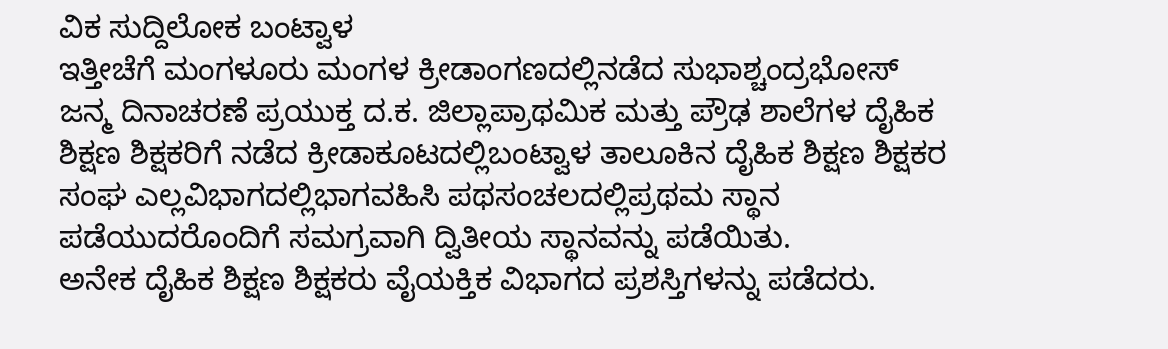ವಿಕ ಸುದ್ದಿಲೋಕ ಬಂಟ್ವಾಳ
ಇತ್ತೀಚೆಗೆ ಮಂಗಳೂರು ಮಂಗಳ ಕ್ರೀಡಾಂಗಣದಲ್ಲಿನಡೆದ ಸುಭಾಶ್ಚಂದ್ರಭೋಸ್ ಜನ್ಮ ದಿನಾಚರಣೆ ಪ್ರಯುಕ್ತ ದ.ಕ. ಜಿಲ್ಲಾಪ್ರಾಥಮಿಕ ಮತ್ತು ಪ್ರೌಢ ಶಾಲೆಗಳ ದೈಹಿಕ ಶಿಕ್ಷಣ ಶಿಕ್ಷಕರಿಗೆ ನಡೆದ ಕ್ರೀಡಾಕೂಟದಲ್ಲಿಬಂಟ್ವಾಳ ತಾಲೂಕಿನ ದೈಹಿಕ ಶಿಕ್ಷಣ ಶಿಕ್ಷಕರ ಸಂಘ ಎಲ್ಲವಿಭಾಗದಲ್ಲಿಭಾಗವಹಿಸಿ ಪಥಸಂಚಲದಲ್ಲಿಪ್ರಥಮ ಸ್ಥಾನ ಪಡೆಯುದರೊಂದಿಗೆ ಸಮಗ್ರವಾಗಿ ದ್ವಿತೀಯ ಸ್ಥಾನವನ್ನು ಪಡೆಯಿತು.
ಅನೇಕ ದೈಹಿಕ ಶಿಕ್ಷಣ ಶಿಕ್ಷಕರು ವೈಯಕ್ತಿಕ ವಿಭಾಗದ ಪ್ರಶಸ್ತಿಗಳನ್ನು ಪಡೆದರು.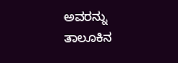ಅವರನ್ನು ತಾಲೂಕಿನ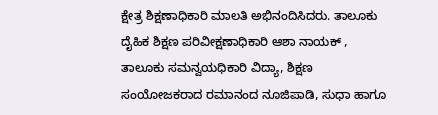ಕ್ಷೇತ್ರ ಶಿಕ್ಷಣಾಧಿಕಾರಿ ಮಾಲತಿ ಅಭಿನಂದಿಸಿದರು. ತಾಲೂಕು ದೈಹಿಕ ಶಿಕ್ಷಣ ಪರಿವೀಕ್ಷಣಾಧಿಕಾರಿ ಆಶಾ ನಾಯಕ್ , ತಾಲೂಕು ಸಮನ್ವಯಧಿಕಾರಿ ವಿದ್ಯಾ, ಶಿಕ್ಷಣ ಸಂಯೋಜಕರಾದ ರಮಾನಂದ ನೂಜಿಪಾಡಿ, ಸುಧಾ ಹಾಗೂ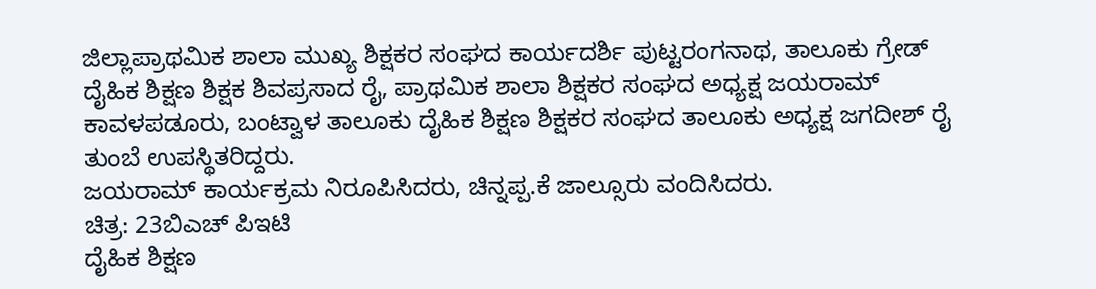ಜಿಲ್ಲಾಪ್ರಾಥಮಿಕ ಶಾಲಾ ಮುಖ್ಯ ಶಿಕ್ಷಕರ ಸಂಘದ ಕಾರ್ಯದರ್ಶಿ ಪುಟ್ಟರಂಗನಾಥ, ತಾಲೂಕು ಗ್ರೇಡ್ ದೈಹಿಕ ಶಿಕ್ಷಣ ಶಿಕ್ಷಕ ಶಿವಪ್ರಸಾದ ರೈ, ಪ್ರಾಥಮಿಕ ಶಾಲಾ ಶಿಕ್ಷಕರ ಸಂಘದ ಅಧ್ಯಕ್ಷ ಜಯರಾಮ್ ಕಾವಳಪಡೂರು, ಬಂಟ್ವಾಳ ತಾಲೂಕು ದೈಹಿಕ ಶಿಕ್ಷಣ ಶಿಕ್ಷಕರ ಸಂಘದ ತಾಲೂಕು ಅಧ್ಯಕ್ಷ ಜಗದೀಶ್ ರೈ ತುಂಬೆ ಉಪಸ್ಥಿತರಿದ್ದರು.
ಜಯರಾಮ್ ಕಾರ್ಯಕ್ರಮ ನಿರೂಪಿಸಿದರು, ಚಿನ್ನಪ್ಪ.ಕೆ ಜಾಲ್ಸೂರು ವಂದಿಸಿದರು.
ಚಿತ್ರ: 23ಬಿಎಚ್ ಪಿಇಟಿ
ದೈಹಿಕ ಶಿಕ್ಷಣ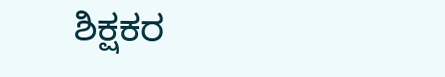ಶಿಕ್ಷಕರ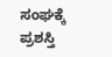ಸಂಘಕ್ಕೆ ಪ್ರಶಸ್ತಿ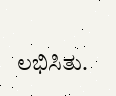ಲಭಿಸಿತು.